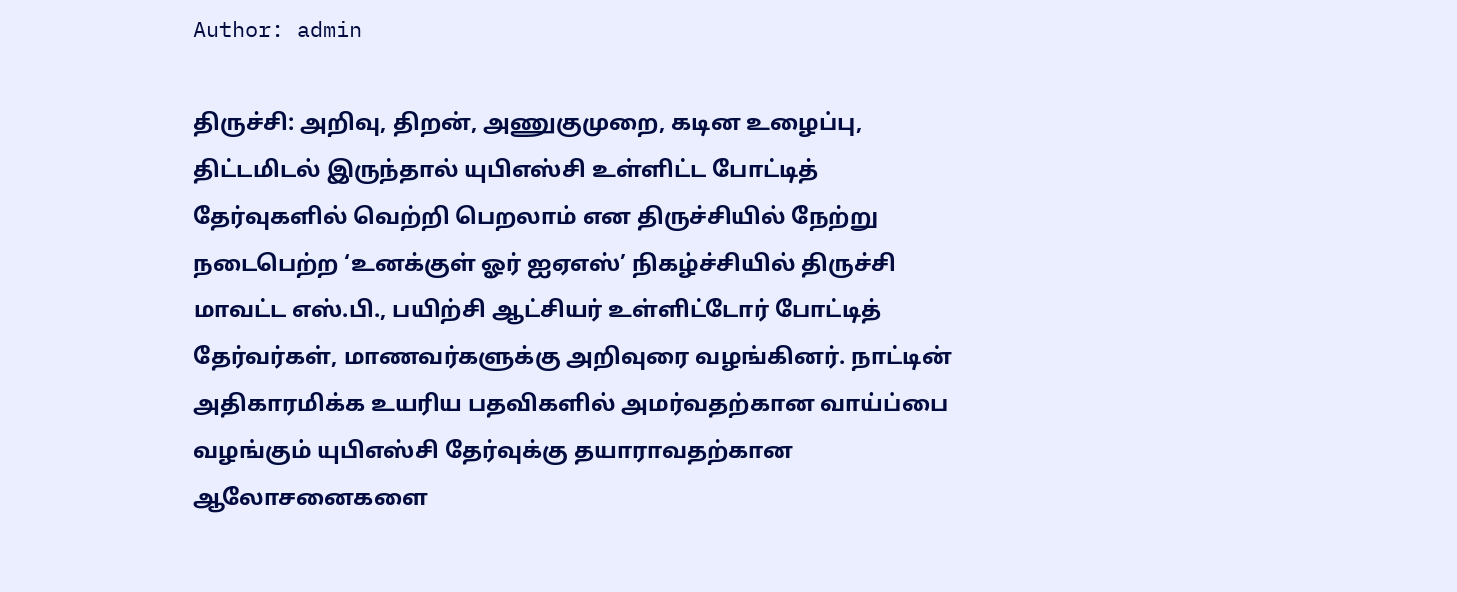Author: admin

திருச்சி: அறிவு, திறன், அணுகுமுறை, கடின உழைப்பு, திட்டமிடல் இருந்தால் யுபிஎஸ்சி உள்ளிட்ட போட்டித் தேர்வுகளில் வெற்றி பெறலாம் என திருச்சியில் நேற்று நடைபெற்ற ‘உனக்குள் ஓர் ஐஏஎஸ்’ நிகழ்ச்சியில் திருச்சி மாவட்ட எஸ்.பி., பயிற்சி ஆட்சியர் உள்ளிட்டோர் போட்டித் தேர்வர்கள், மாணவர்களுக்கு அறிவுரை வழங்கினர். நாட்டின் அதிகாரமிக்க உயரிய பதவிகளில் அமர்வதற்கான வாய்ப்பை வழங்கும் யுபிஎஸ்சி தேர்வுக்கு தயாராவதற்கான ஆலோசனைகளை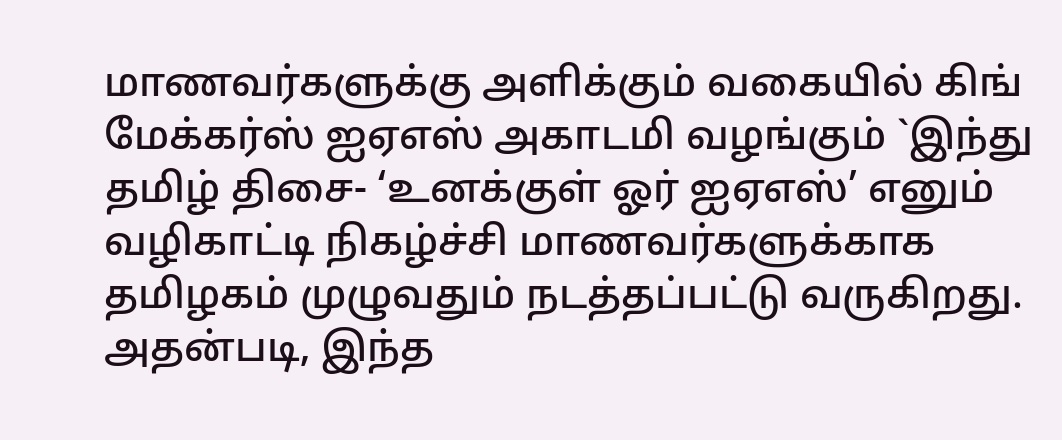மாணவர்களுக்கு அளிக்கும் வகையில் கிங் மேக்கர்ஸ் ஐஏஎஸ் அகாடமி வழங்கும் `இந்து தமிழ் திசை- ‘உனக்குள் ஓர் ஐஏஎஸ்’ எனும் வழிகாட்டி நிகழ்ச்சி மாணவர்களுக்காக தமிழகம் முழுவதும் நடத்தப்பட்டு வருகிறது. அதன்படி, இந்த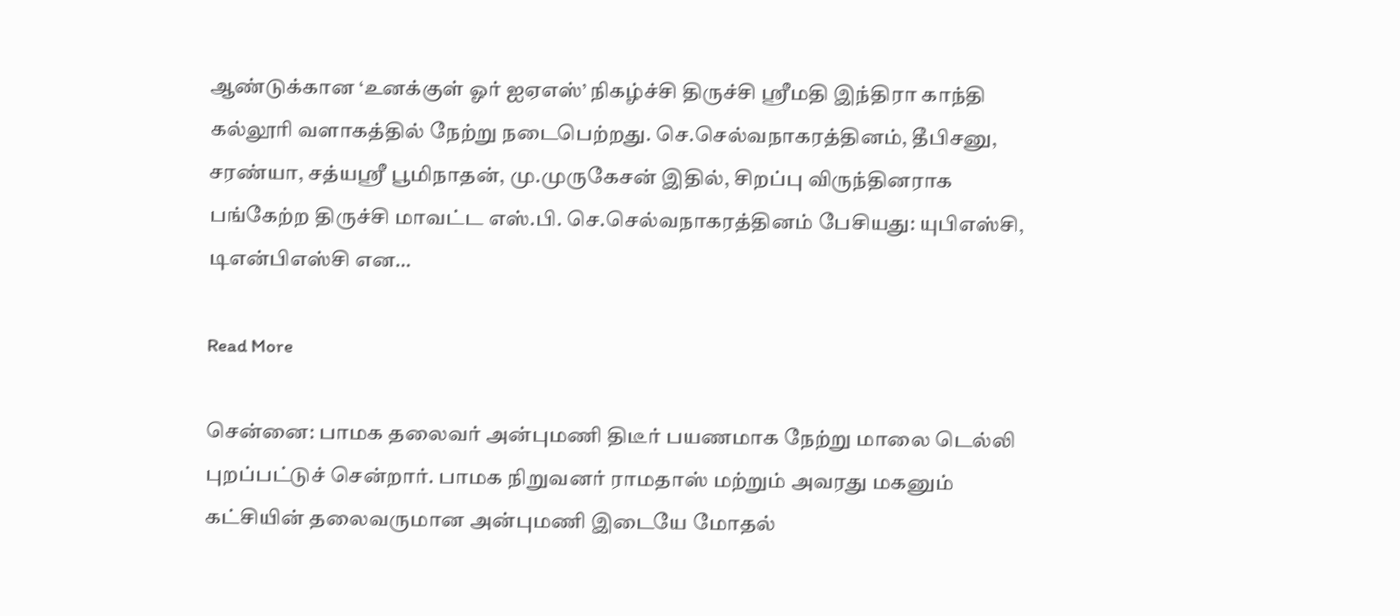ஆண்டுக்கான ‘உனக்குள் ஓர் ஐஏஎஸ்’ நிகழ்ச்சி திருச்சி ஸ்ரீமதி இந்திரா காந்தி கல்லூரி வளாகத்தில் நேற்று நடைபெற்றது. செ.செல்வநாகரத்தினம், தீபிசனு, சரண்யா, சத்யஸ்ரீ பூமிநாதன், மு.முருகேசன் இதில், சிறப்பு விருந்தினராக பங்கேற்ற திருச்சி மாவட்ட எஸ்.பி. செ.செல்வநாகரத்தினம் பேசியது: யுபிஎஸ்சி, டிஎன்பிஎஸ்சி என…

Read More

சென்னை: பாமக தலைவர் அன்புமணி திடீர் பயணமாக நேற்று மாலை டெல்லி புறப்பட்டுச் சென்றார். பாமக நிறுவனர் ராமதாஸ் மற்றும் அவரது மகனும் கட்சியின் தலைவருமான அன்புமணி இடையே மோதல்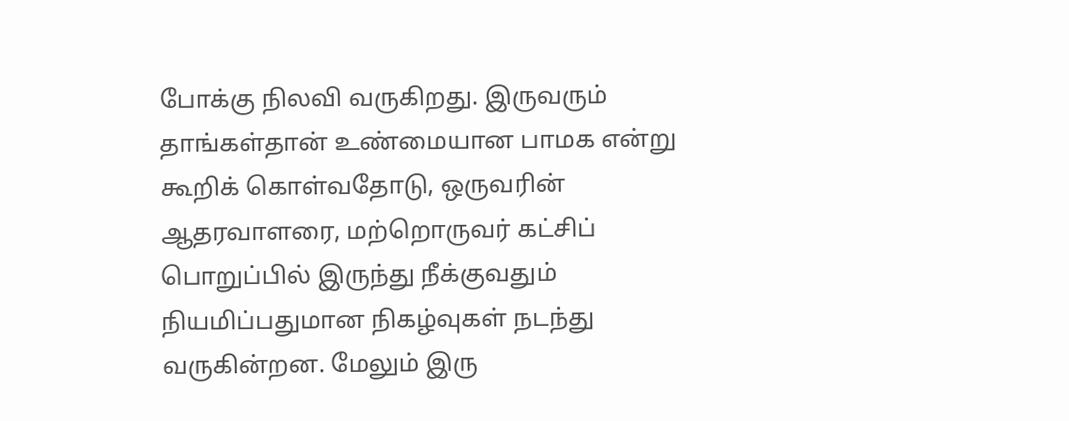போக்கு நிலவி வருகிறது. இருவரும் தாங்கள்தான் உண்மையான பாமக என்று கூறிக் கொள்வதோடு, ஒருவரின் ஆதரவாளரை, மற்றொருவர் கட்சிப் பொறுப்பில் இருந்து நீக்குவதும் நியமிப்பதுமான நிகழ்வுகள் நடந்து வருகின்றன. மேலும் இரு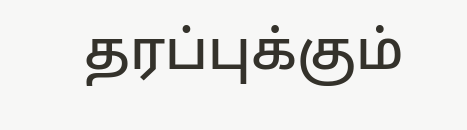தரப்புக்கும்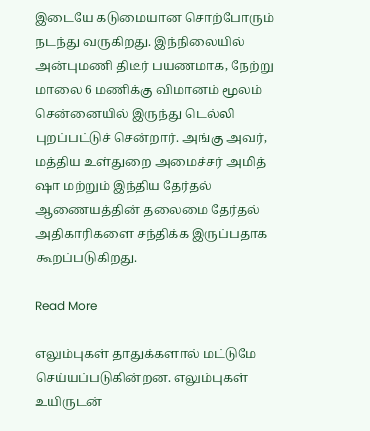இடையே கடுமையான சொற்போரும் நடந்து வருகிறது. இந்நிலையில் அன்புமணி திடீர் பயணமாக, நேற்று மாலை 6 மணிக்கு விமானம் மூலம் சென்னையில் இருந்து டெல்லி புறப்பட்டுச் சென்றார். அங்கு அவர், மத்திய உள்துறை அமைச்சர் அமித் ஷா மற்றும் இந்திய தேர்தல் ஆணையத்தின் தலைமை தேர்தல் அதிகாரிகளை சந்திக்க இருப்பதாக கூறப்படுகிறது.

Read More

எலும்புகள் தாதுக்களால் மட்டுமே செய்யப்படுகின்றன. எலும்புகள் உயிருடன்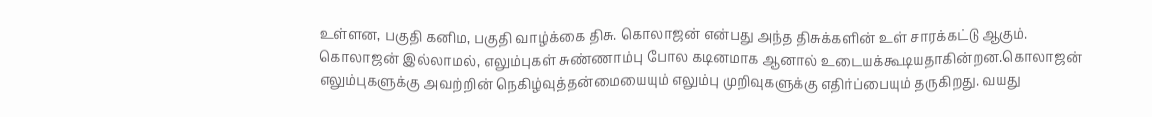உள்ளன, பகுதி கனிம, பகுதி வாழ்க்கை திசு. கொலாஜன் என்பது அந்த திசுக்களின் உள் சாரக்கட்டு ஆகும். கொலாஜன் இல்லாமல், எலும்புகள் சுண்ணாம்பு போல கடினமாக ஆனால் உடையக்கூடியதாகின்றன.கொலாஜன் எலும்புகளுக்கு அவற்றின் நெகிழ்வுத்தன்மையையும் எலும்பு முறிவுகளுக்கு எதிர்ப்பையும் தருகிறது. வயது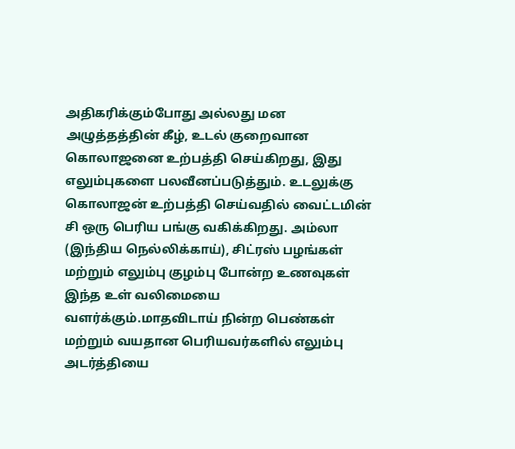அதிகரிக்கும்போது அல்லது மன அழுத்தத்தின் கீழ், உடல் குறைவான கொலாஜனை உற்பத்தி செய்கிறது, இது எலும்புகளை பலவீனப்படுத்தும். உடலுக்கு கொலாஜன் உற்பத்தி செய்வதில் வைட்டமின் சி ஒரு பெரிய பங்கு வகிக்கிறது. அம்லா (இந்திய நெல்லிக்காய்), சிட்ரஸ் பழங்கள் மற்றும் எலும்பு குழம்பு போன்ற உணவுகள் இந்த உள் வலிமையை வளர்க்கும்.மாதவிடாய் நின்ற பெண்கள் மற்றும் வயதான பெரியவர்களில் எலும்பு அடர்த்தியை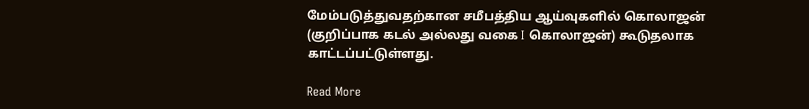மேம்படுத்துவதற்கான சமீபத்திய ஆய்வுகளில் கொலாஜன் (குறிப்பாக கடல் அல்லது வகை I கொலாஜன்) கூடுதலாக காட்டப்பட்டுள்ளது.

Read More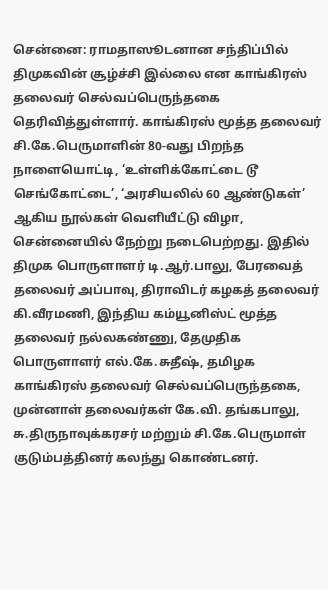சென்னை: ராமதாஸூடனான சந்திப்பில் திமுகவின் சூழ்ச்சி இல்லை என காங்கிரஸ் தலைவர் செல்வப்பெருந்தகை தெரிவித்துள்ளார். காங்கிரஸ் மூத்த தலைவர் சி.கே.பெருமாளின் 80-வது பிறந்த நாளையொட்டி, ‘உள்ளிக்கோட்டை டூ செங்கோட்டை’, ‘அரசியலில் 60 ஆண்டுகள்’ ஆகிய நூல்கள் வெளியீட்டு விழா, சென்னையில் நேற்று நடைபெற்றது. இதில் திமுக பொருளாளர் டி.ஆர்.பாலு, பேரவைத் தலைவர் அப்பாவு, திராவிடர் கழகத் தலைவர் கி.வீரமணி, இந்திய கம்யூனிஸ்ட் மூத்த தலைவர் நல்லகண்ணு, தேமுதிக பொருளாளர் எல்.கே.சுதீஷ், தமிழக காங்கிரஸ் தலைவர் செல்வப்பெருந்தகை, முன்னாள் தலைவர்கள் கே.வி. தங்கபாலு, சு.திருநாவுக்கரசர் மற்றும் சி.கே.பெருமாள் குடும்பத்தினர் கலந்து கொண்டனர்.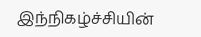இந்நிகழ்ச்சியின்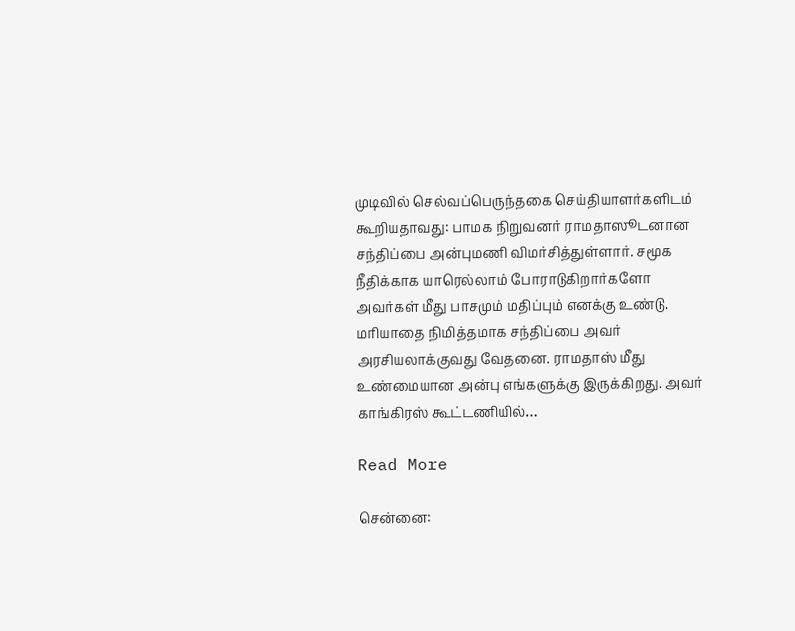முடிவில் செல்வப்பெருந்தகை செய்தியாளர்களிடம் கூறியதாவது: பாமக நிறுவனர் ராமதாஸூடனான சந்திப்பை அன்புமணி விமர்சித்துள்ளார். சமூக நீதிக்காக யாரெல்லாம் போராடுகிறார்களோ அவர்கள் மீது பாசமும் மதிப்பும் எனக்கு உண்டு. மரியாதை நிமித்தமாக சந்திப்பை அவர் அரசியலாக்குவது வேதனை. ராமதாஸ் மீது உண்மையான அன்பு எங்களுக்கு இருக்கிறது. அவர் காங்கிரஸ் கூட்டணியில்…

Read More

சென்னை: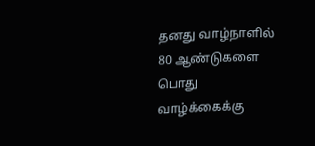தனது வாழ்நாளில் 80 ஆண்டுகளை பொது வாழ்க்கைக்கு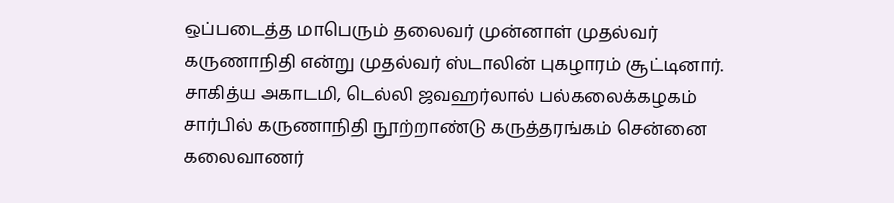ஒப்படைத்த மாபெரும் தலைவர் முன்னாள் முதல்வர் கருணாநிதி என்று முதல்வர் ஸ்டாலின் புகழாரம் சூட்டினார். சாகித்ய அகாடமி, டெல்லி ஜவஹர்லால் பல்கலைக்கழகம் சார்பில் கருணாநிதி நூற்றாண்டு கருத்தரங்கம் சென்னை கலைவாணர்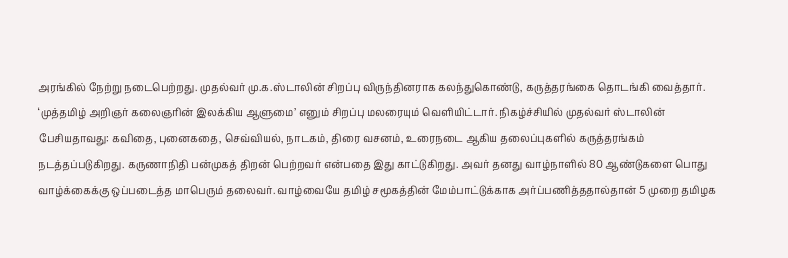அரங்கில் நேற்று நடைபெற்றது. முதல்வர் மு.க.ஸ்டாலின் சிறப்பு விருந்தினராக கலந்துகொண்டு, கருத்தரங்கை தொடங்கி வைத்தார். ‘முத்தமிழ் அறிஞர் கலைஞரின் இலக்கிய ஆளுமை’ எனும் சிறப்பு மலரையும் வெளியிட்டார். நிகழ்ச்சியில் முதல்வர் ஸ்டாலின் பேசியதாவது: கவிதை, புனைகதை, செவ்வியல், நாடகம், திரை வசனம், உரைநடை ஆகிய தலைப்புகளில் கருத்தரங்கம் நடத்தப்படுகிறது. கருணாநிதி பன்முகத் திறன் பெற்றவர் என்பதை இது காட்டுகிறது. அவர் தனது வாழ்நாளில் 80 ஆண்டுகளை பொது வாழ்க்கைக்கு ஒப்படைத்த மாபெரும் தலைவர். வாழ்வையே தமிழ் சமூகத்தின் மேம்பாட்டுக்காக அர்ப்பணித்ததால்தான் 5 முறை தமிழக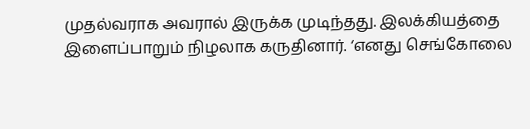முதல்வராக அவரால் இருக்க முடிந்தது. இலக்கியத்தை இளைப்பாறும் நிழலாக கருதினார். ‘எனது செங்கோலை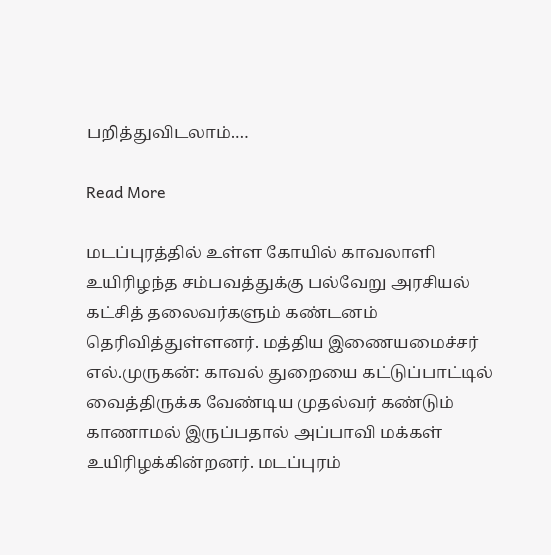பறித்துவிடலாம்.…

Read More

மடப்புரத்தில் உள்ள கோயில் காவலாளி உயிரிழந்த சம்பவத்துக்கு பல்வேறு அரசியல் கட்சித் தலைவர்களும் கண்டனம் தெரிவித்துள்ளனர். மத்திய இணையமைச்சர் எல்.முருகன்: காவல் துறையை கட்டுப்பாட்டில் வைத்திருக்க வேண்டிய முதல்வர் கண்டும் காணாமல் இருப்பதால் அப்பாவி மக்கள் உயிரிழக்கின்றனர். மடப்புரம்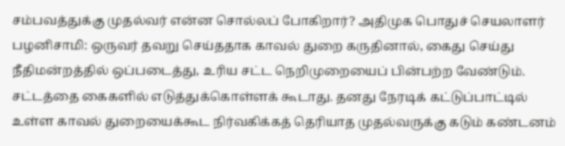சம்பவத்துக்கு முதல்வர் என்ன சொல்லப் போகிறார்? அதிமுக பொதுச் செயலாளர் பழனிசாமி: ஒருவர் தவறு செய்ததாக காவல் துறை கருதினால், கைது செய்து நீதிமன்றத்தில் ஒப்படைத்து, உரிய சட்ட நெறிமுறையைப் பின்பற்ற வேண்டும். சட்டத்தை கைகளில் எடுத்துக்கொள்ளக் கூடாது. தனது நேரடிக் கட்டுப்பாட்டில் உள்ள காவல் துறையைக்கூட நிர்வகிக்கத் தெரியாத முதல்வருக்கு கடும் கண்டனம்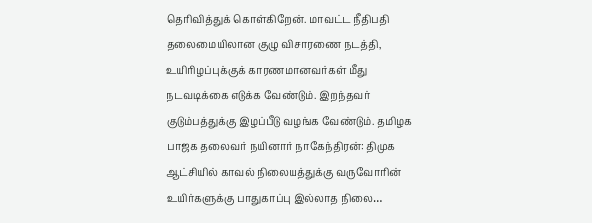தெரிவித்துக் கொள்கிறேன். மாவட்ட நீதிபதி தலைமையிலான குழு விசாரணை நடத்தி, உயிரிழப்புக்குக் காரணமானவர்கள் மீது நடவடிக்கை எடுக்க வேண்டும். இறந்தவர் குடும்பத்துக்கு இழப்பீடு வழங்க வேண்டும். தமிழக பாஜக தலைவர் நயினார் நாகேந்திரன்: திமுக ஆட்சியில் காவல் நிலையத்துக்கு வருவோரின் உயிர்களுக்கு பாதுகாப்பு இல்லாத நிலை…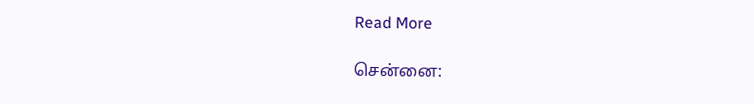Read More

சென்னை: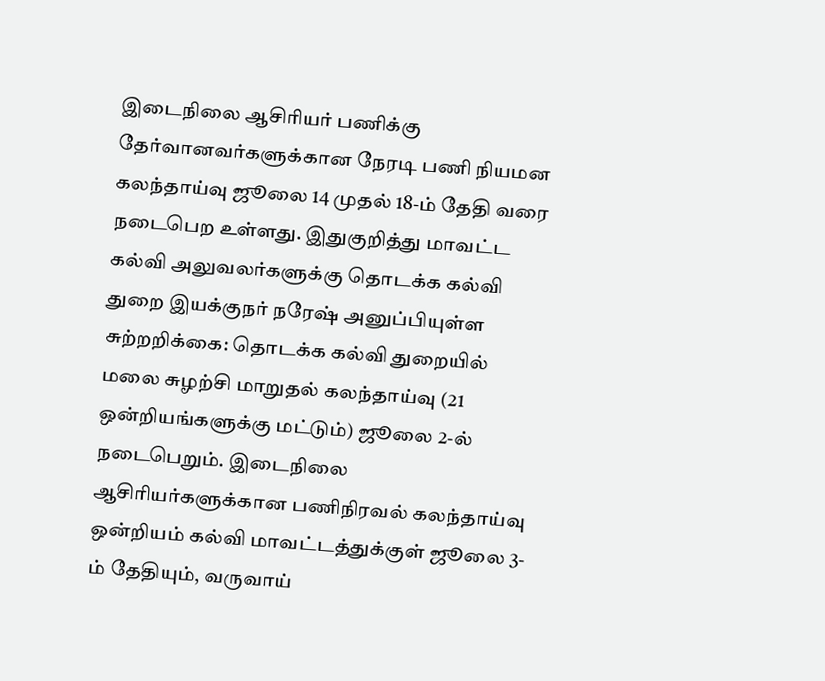இடைநிலை ஆசிரியர் பணிக்கு தேர்வானவர்களுக்கான நேரடி பணி நியமன கலந்தாய்வு ஜூலை 14 முதல் 18-ம் தேதி வரை நடைபெற உள்ளது. இதுகுறித்து மாவட்ட கல்வி அலுவலர்களுக்கு தொடக்க கல்வி துறை இயக்குநர் நரேஷ் அனுப்பியுள்ள சுற்றறிக்கை: தொடக்க கல்வி துறையில் மலை சுழற்சி மாறுதல் கலந்தாய்வு (21 ஒன்றியங்களுக்கு மட்டும்) ஜூலை 2-ல் நடைபெறும். இடைநிலை ஆசிரியர்களுக்கான பணிநிரவல் கலந்தாய்வு ஒன்றியம் கல்வி மாவட்டத்துக்குள் ஜூலை 3-ம் தேதியும், வருவாய்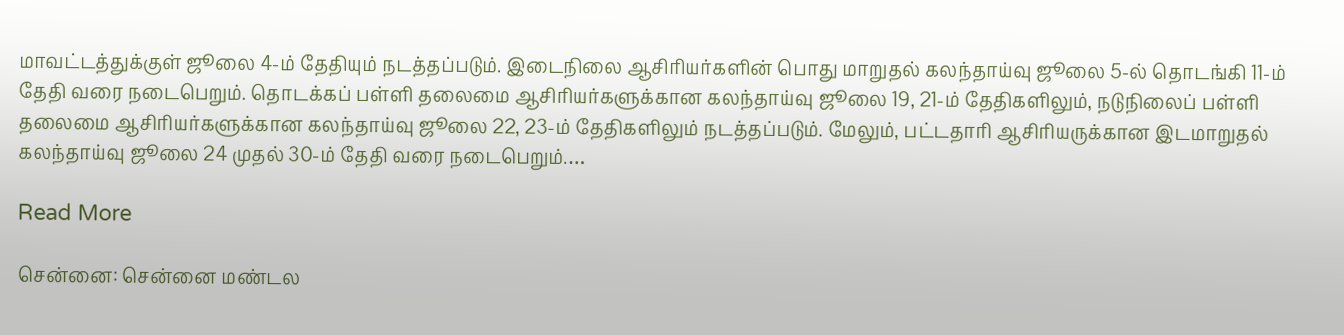மாவட்டத்துக்குள் ஜூலை 4-ம் தேதியும் நடத்தப்படும். இடைநிலை ஆசிரியர்களின் பொது மாறுதல் கலந்தாய்வு ஜூலை 5-ல் தொடங்கி 11-ம் தேதி வரை நடைபெறும். தொடக்கப் பள்ளி தலைமை ஆசிரியர்களுக்கான கலந்தாய்வு ஜூலை 19, 21-ம் தேதிகளிலும், நடுநிலைப் பள்ளி தலைமை ஆசிரியர்களுக்கான கலந்தாய்வு ஜூலை 22, 23-ம் தேதிகளிலும் நடத்தப்படும். மேலும், பட்டதாரி ஆசிரியருக்கான இடமாறுதல் கலந்தாய்வு ஜூலை 24 முதல் 30-ம் தேதி வரை நடைபெறும்.…

Read More

சென்னை: சென்னை மண்டல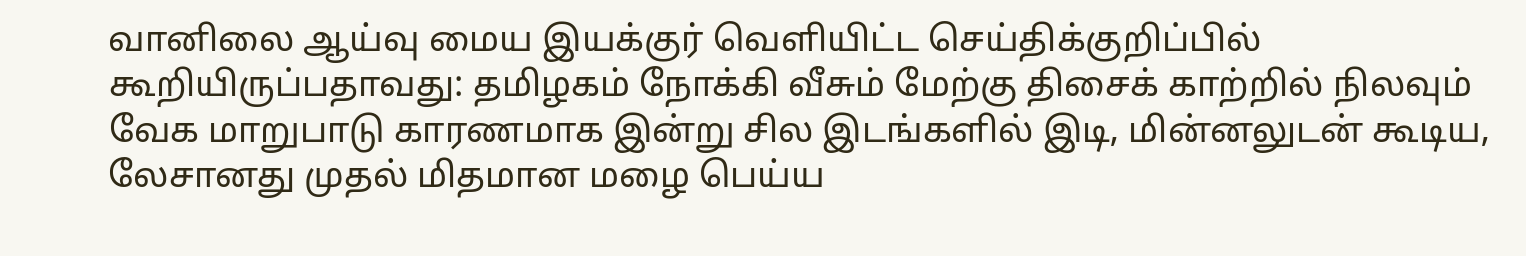வானிலை ஆய்வு மைய இயக்குர் வெளியிட்ட செய்திக்குறிப்பில் கூறியிருப்பதாவது: தமிழகம் நோக்கி வீசும் மேற்கு திசைக் காற்றில் நிலவும் வேக மாறுபாடு காரணமாக இன்று சில இடங்களில் இடி, மின்னலுடன் கூடிய, லேசானது முதல் மிதமான மழை பெய்ய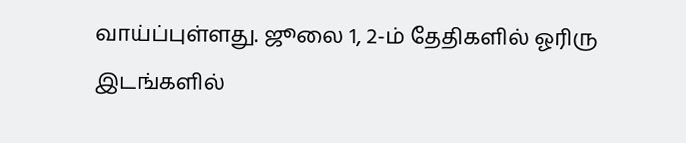வாய்ப்புள்ளது. ஜூலை 1, 2-ம் தேதிகளில் ஓரிரு இடங்களில்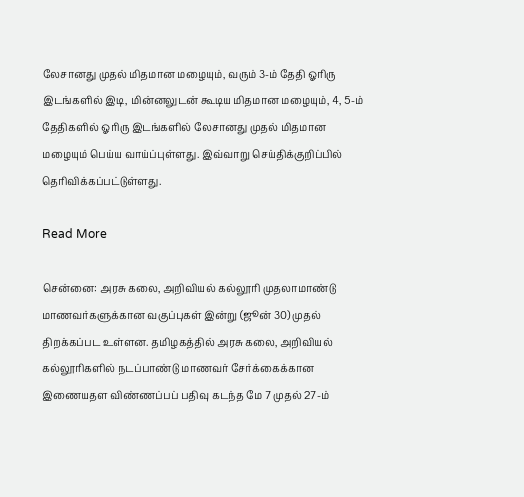லேசானது முதல் மிதமான மழையும், வரும் 3-ம் தேதி ஓரிரு இடங்களில் இடி, மின்னலுடன் கூடிய மிதமான மழையும், 4, 5-ம் தேதிகளில் ஓரிரு இடங்களில் லேசானது முதல் மிதமான மழையும் பெய்ய வாய்ப்புள்ளது. இவ்வாறு செய்திக்குறிப்பில் தெரிவிக்கப்பட்டுள்ளது.

Read More

சென்னை: அரசு கலை, அறிவியல் கல்லூரி முதலாமாண்டு மாணவர்களுக்கான வகுப்புகள் இன்று (ஜூன் 30) முதல் திறக்கப்பட உள்ளன. தமிழகத்தில் அரசு கலை, அறிவியல் கல்லூரிகளில் நடப்பாண்டு மாணவர் சேர்க்கைக்கான இணையதள விண்ணப்பப் பதிவு கடந்த மே 7 முதல் 27-ம்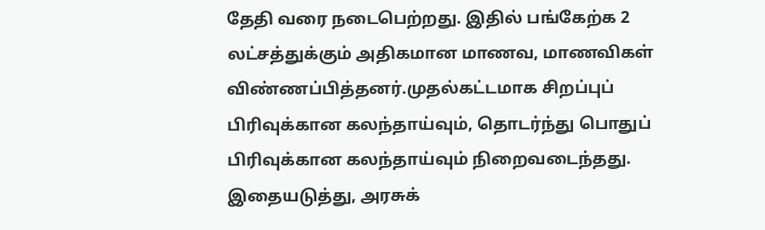தேதி வரை நடைபெற்றது. இதில் பங்கேற்க 2 லட்சத்துக்கும் அதிகமான மாணவ, மாணவிகள் விண்ணப்பித்தனர்.முதல்கட்டமாக சிறப்புப் பிரிவுக்கான கலந்தாய்வும், தொடர்ந்து பொதுப் பிரிவுக்கான கலந்தாய்வும் நிறைவடைந்தது. இதையடுத்து, அரசுக்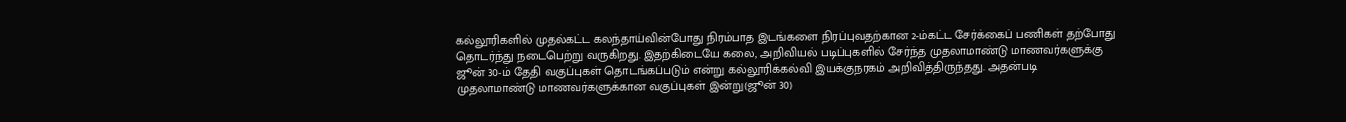கல்லூரிகளில் முதல்கட்ட கலந்தாய்வின்போது நிரம்பாத இடங்களை நிரப்புவதற்கான 2-ம்கட்ட சேர்க்கைப் பணிகள் தற்போது தொடர்ந்து நடைபெற்று வருகிறது. இதற்கிடையே கலை, அறிவியல் படிப்புகளில் சேர்ந்த முதலாமாண்டு மாணவர்களுக்கு ஜூன் 30-ம் தேதி வகுப்புகள் தொடங்கப்படும் என்று கல்லூரிக்கல்வி இயக்குநரகம் அறிவித்திருந்தது. அதன்படி முதலாமாண்டு மாணவர்களுக்கான வகுப்புகள் இன்று(ஜூன் 30)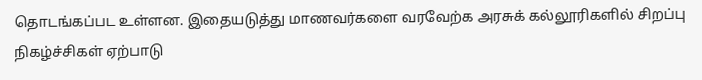தொடங்கப்பட உள்ளன. இதையடுத்து மாணவர்களை வரவேற்க அரசுக் கல்லூரிகளில் சிறப்பு நிகழ்ச்சிகள் ஏற்பாடு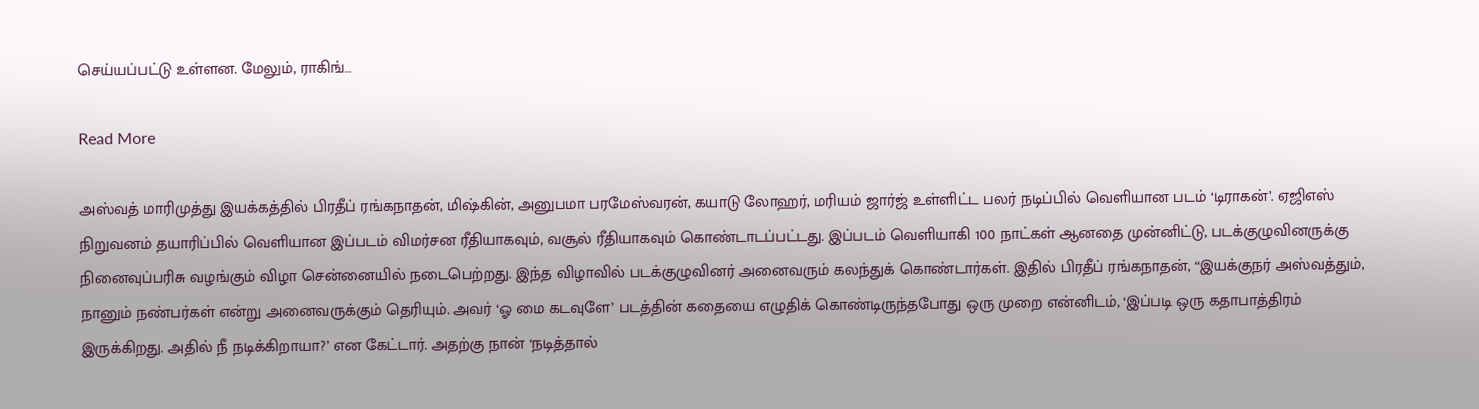செய்யப்பட்டு உள்ளன. மேலும், ராகிங்…

Read More

அஸ்வத் மாரிமுத்து இயக்கத்தில் பிரதீப் ரங்கநாதன், மிஷ்கின், அனுபமா பரமேஸ்வரன், கயாடு லோஹர், மரியம் ஜார்ஜ் உள்ளிட்ட பலர் நடிப்பில் வெளியான படம் ‘டிராகன்’. ஏஜிஎஸ் நிறுவனம் தயாரிப்பில் வெளியான இப்படம் விமர்சன ரீதியாகவும், வசூல் ரீதியாகவும் கொண்டாடப்பட்டது. இப்படம் வெளியாகி 100 நாட்கள் ஆனதை முன்னிட்டு, படக்குழுவினருக்கு நினைவுப்பரிசு வழங்கும் விழா சென்னையில் நடைபெற்றது. இந்த விழாவில் படக்குழுவினர் அனைவரும் கலந்துக் கொண்டார்கள். இதில் பிரதீப் ரங்கநாதன், “இயக்குநர் அஸ்வத்தும், நானும் நண்பர்கள் என்று அனைவருக்கும் தெரியும். அவர் ‘ஓ மை கடவுளே’ படத்தின் கதையை எழுதிக் கொண்டிருந்தபோது ஒரு முறை என்னிடம், ‘இப்படி ஒரு கதாபாத்திரம் இருக்கிறது. அதில் நீ நடிக்கிறாயா?’ என கேட்டார். அதற்கு நான் ‘நடித்தால்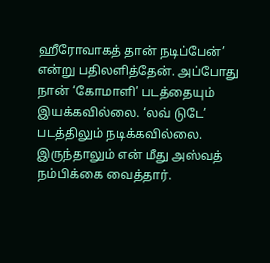ஹீரோவாகத் தான் நடிப்பேன்’ என்று பதிலளித்தேன். அப்போது நான் ‘கோமாளி’ படத்தையும் இயக்கவில்லை. ‘லவ் டுடே’ படத்திலும் நடிக்கவில்லை. இருந்தாலும் என் மீது அஸ்வத் நம்பிக்கை வைத்தார்.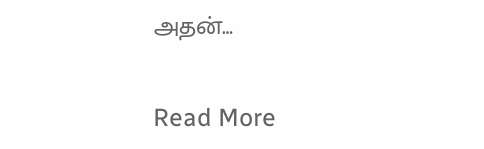அதன்…

Read More